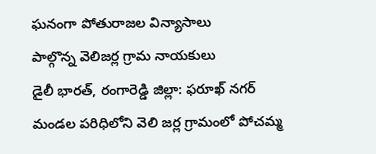ఘనంగా పోతురాజల విన్యాసాలు
పాల్గొన్న వెలిజర్ల గ్రామ నాయకులు
డైలీ భారత్, రంగారెడ్డి జిల్లా: ఫరూఖ్ నగర్ మండల పరిధిలోని వెలి జర్ల గ్రామంలో పోచమ్మ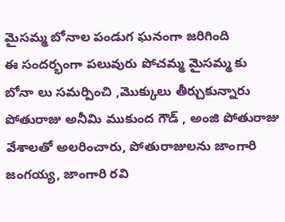మైసమ్మ బోనాల పండుగ ఘనంగా జరిగింది
ఈ సందర్భంగా పలువురు పోచమ్మ మైసమ్మ కు బోనా లు సమర్పించి ,మొక్కులు తీర్చుకున్నారు పోతురాజు అనీమి ముకుంద గౌడ్ , అంజి పోతురాజు వేశాలతో అలరించారు, పోతురాజులను జాంగారి జంగయ్య, జాంగారి రవి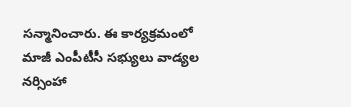సన్మానించారు. ఈ కార్యక్రమంలో మాజీ ఎంపీటీసీ సభ్యులు వాడ్యల నర్సింహా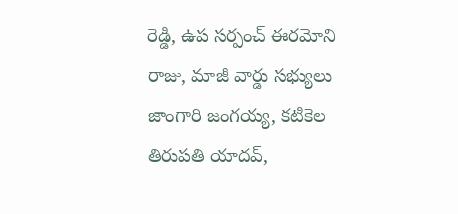రెడ్డి, ఉప సర్పంచ్ ఈరమోని రాజు, మాజీ వార్డు సభ్యులు జాంగారి జంగయ్య, కటికెల తిరుపతి యాదవ్,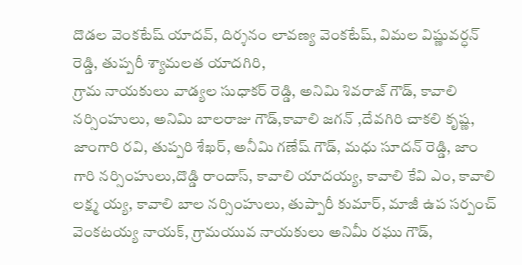దొడల వెంకటేష్ యాదవ్, దిర్శనం లావణ్య వెంకటేష్, విమల విష్ణువర్ధన్ రెడ్డి, తుప్పరీ శ్యామలత యాదగిరి,
గ్రామ నాయకులు వాడ్యల సుధాకర్ రెడ్డి, అనిమి శివరాజ్ గౌడ్, కావాలి నర్సింహులు, అనిమి బాలరాజు గౌడ్,కావాలి జగన్ ,దేవగిరి చాకలి కృష్ణ,
జాంగారి రవి, తుప్పరి శేఖర్, అనీమి గణేష్ గౌడ్, మధు సూదన్ రెడ్డి, జాం గారి నర్సింహులు,దొడ్డి రాందాస్, కావాలి యాదయ్య, కావాలి కేవి ఎం, కావాలి లక్ష్మ య్య, కావాలి బాల నర్సింహులు, తుప్పారీ కుమార్, మాజీ ఉప సర్పంచ్ వెంకటయ్య నాయక్, గ్రామయువ నాయకులు అనిమీ రఘు గౌడ్,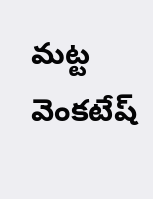మట్ట వెంకటేష్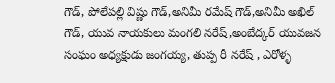గౌడ్, పోలేపల్లి విష్ణు గౌడ్,అనిమీ రమేష్ గౌడ్,అనిమీ అఖిల్ గౌడ్, యువ నాయకులు మంగలి నరేష్,అంబేద్కర్ యువజన సంఘం అధ్యక్షుడు జంగయ్య, తుప్ప రీ నరేష్ , ఎరోళ్ళ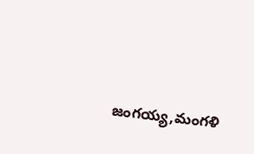జంగయ్య,మంగళి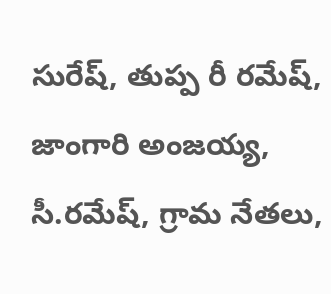సురేష్, తుప్ప రీ రమేష్, జాంగారి అంజయ్య, సీ.రమేష్, గ్రామ నేతలు,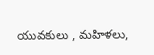యువకులు , మహిళలు,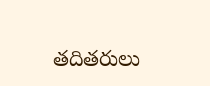తదితరులు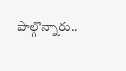పాల్గొన్నారు..